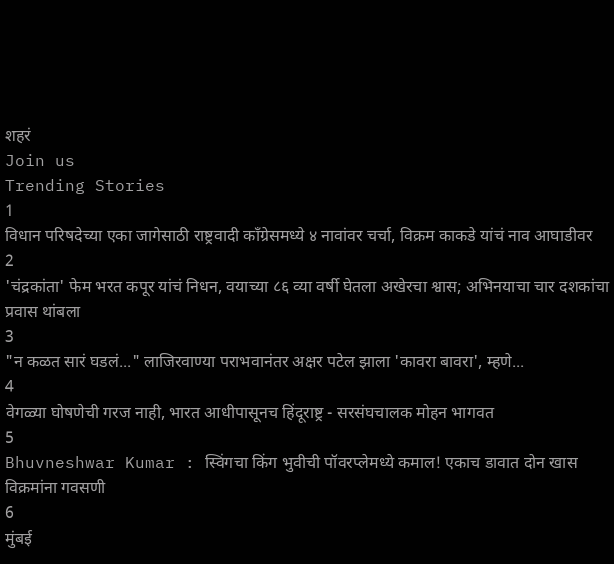शहरं
Join us
Trending Stories
1
विधान परिषदेच्या एका जागेसाठी राष्ट्रवादी काँग्रेसमध्ये ४ नावांवर चर्चा, विक्रम काकडे यांचं नाव आघाडीवर
2
'चंद्रकांता' फेम भरत कपूर यांचं निधन, वयाच्या ८६ व्या वर्षी घेतला अखेरचा श्वास; अभिनयाचा चार दशकांचा प्रवास थांबला
3
"न कळत सारं घडलं..." लाजिरवाण्या पराभवानंतर अक्षर पटेल झाला 'कावरा बावरा', म्हणे...
4
वेगळ्या घोषणेची गरज नाही, भारत आधीपासूनच हिंदूराष्ट्र - सरसंघचालक मोहन भागवत
5
Bhuvneshwar Kumar : स्विंगचा किंग भुवीची पॉवरप्लेमध्ये कमाल! एकाच डावात दोन खास विक्रमांना गवसणी
6
मुंबई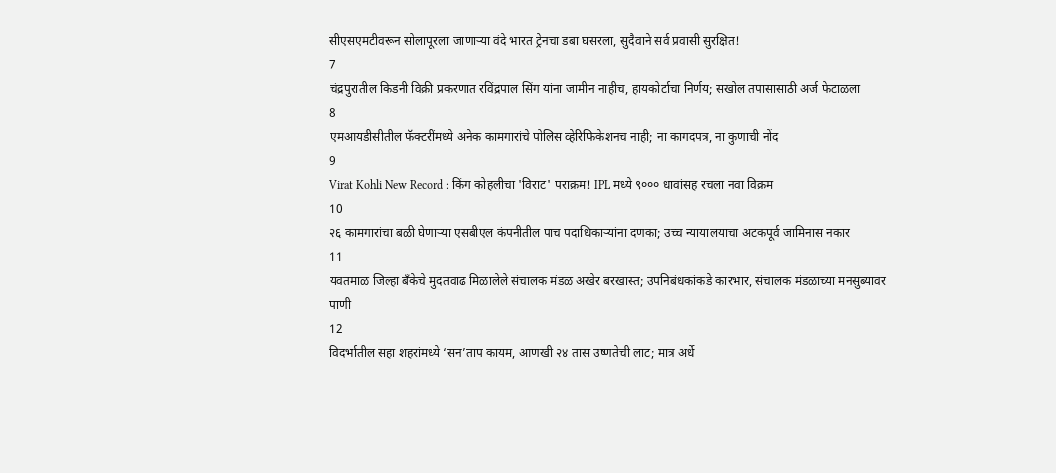सीएसएमटीवरून सोलापूरला जाणाऱ्या वंदे भारत ट्रेनचा डबा घसरला, सुदैवाने सर्व प्रवासी सुरक्षित!
7
चंद्रपुरातील किडनी विक्री प्रकरणात रविंद्रपाल सिंग यांना जामीन नाहीच, हायकोर्टाचा निर्णय; सखोल तपासासाठी अर्ज फेटाळला
8
एमआयडीसीतील फॅक्टरींमध्ये अनेक कामगारांचे पोलिस व्हेरिफिकेशनच नाही; ना कागदपत्र, ना कुणाची नोंद
9
Virat Kohli New Record : किंग कोहलीचा 'विराट' पराक्रम! IPL मध्ये ९००० धावांसह रचला नवा विक्रम
10
२६ कामगारांचा बळी घेणाऱ्या एसबीएल कंपनीतील पाच पदाधिकाऱ्यांना दणका; उच्च न्यायालयाचा अटकपूर्व जामिनास नकार
11
यवतमाळ जिल्हा बँकेचे मुदतवाढ मिळालेले संचालक मंडळ अखेर बरखास्त; उपनिबंधकांकडे कारभार, संचालक मंडळाच्या मनसुब्यावर पाणी
12
विदर्भातील सहा शहरांमध्ये ‘सन’ताप कायम, आणखी २४ तास उष्णतेची लाट; मात्र अर्धे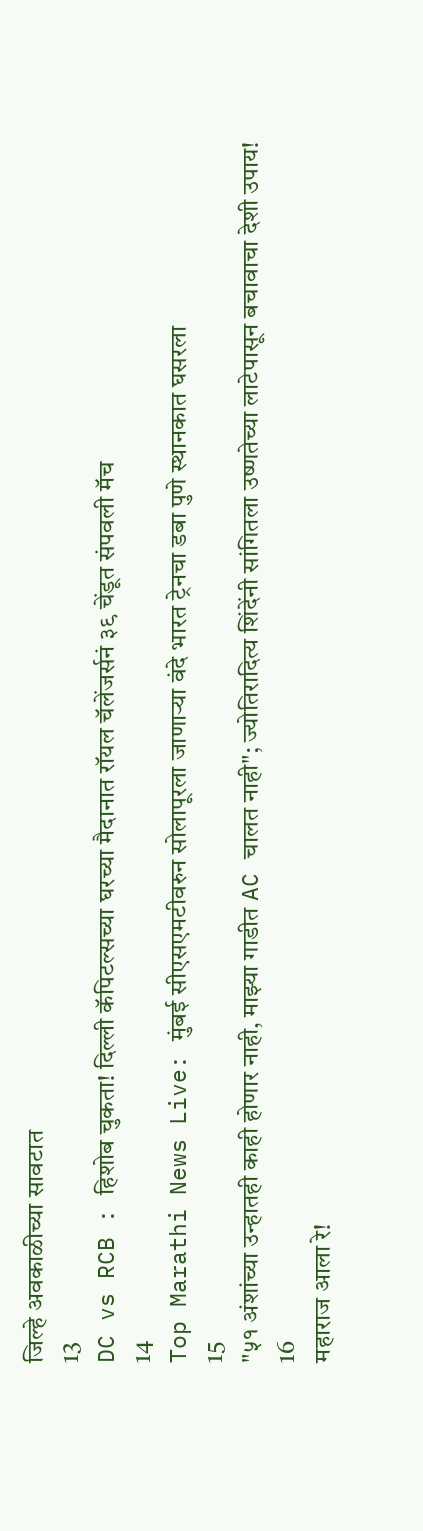जिल्हे अवकाळीच्या सावटात
13
DC vs RCB : हिशोब चुकता! दिल्ली कॅपिटल्सच्या घरच्या मैदानात रॉयल चॅलेंजर्सनं ३९ चेंडूत संपवली मॅच
14
Top Marathi News Live: मुंबई सीएसएमटीवरुन सोलापूरला जाणाऱ्या वंदे भारत ट्रेनचा डबा पुणे स्थानकात घसरला
15
"५१ अंशांच्या उन्हातही काही होणार नाही, माझ्या गाडीत AC चालत नाही"; ज्योतिरादित्य शिंदेंनी सांगितला उष्णतेच्या लाटेपासून बचावाचा देशी उपाय!
16
महाराज आला रे!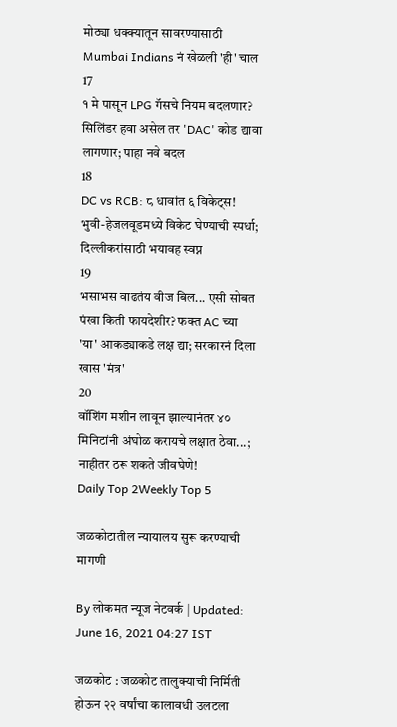मोठ्या धक्क्यातून सावरण्यासाठी Mumbai Indians नं खेळली 'ही' चाल
17
१ मे पासून LPG गॅसचे नियम बदलणार? सिलिंडर हवा असेल तर 'DAC' कोड द्यावा लागणार; पाहा नवे बदल
18
DC vs RCB: ८ धावांत ६ विकेट्स! भुवी-हेजलवूडमध्ये विकेट घेण्याची स्पर्धा; दिल्लीकरांसाठी भयावह स्वप्न
19
भसाभस वाढतंय वीज बिल... एसी सोबत पंखा किती फायदेशीर? फक्त AC च्या 'या' आकड्याकडे लक्ष द्या; सरकारनं दिला खास 'मंत्र'
20
वॉशिंग मशीन लावून झाल्यानंतर ४० मिनिटांनी अंघोळ करायचे लक्षात ठेवा...; नाहीतर ठरू शकते जीवघेणे!
Daily Top 2Weekly Top 5

जळकोटातील न्यायालय सुरू करण्याची मागणी

By लोकमत न्यूज नेटवर्क | Updated: June 16, 2021 04:27 IST

जळकोट : जळकोट तालुक्याची निर्मिती होऊन २२ वर्षांचा कालावधी उलटला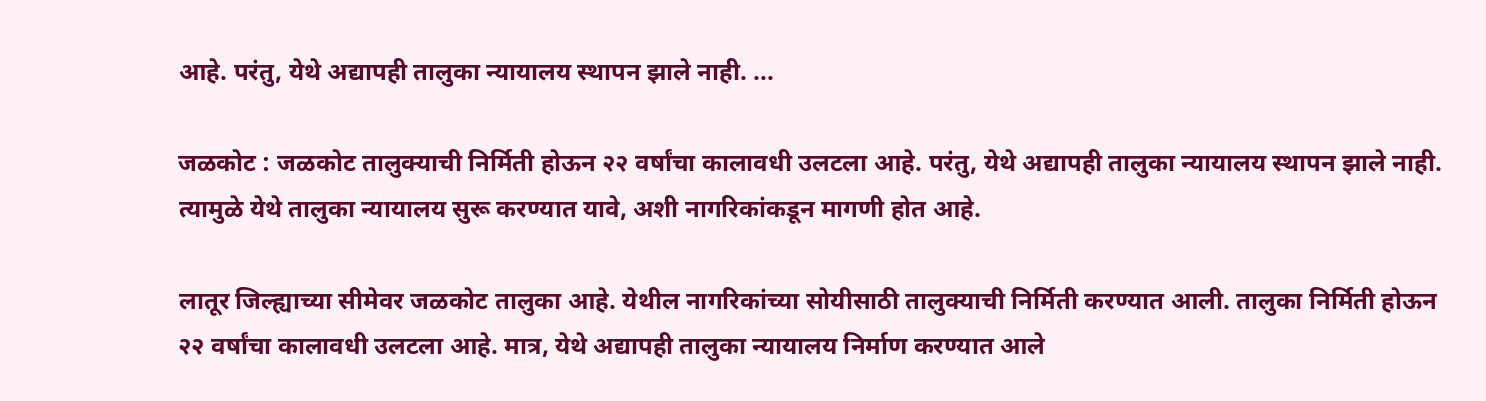आहे. परंतु, येथे अद्यापही तालुका न्यायालय स्थापन झाले नाही. ...

जळकोट : जळकोट तालुक्याची निर्मिती होऊन २२ वर्षांचा कालावधी उलटला आहे. परंतु, येथे अद्यापही तालुका न्यायालय स्थापन झाले नाही. त्यामुळे येथे तालुका न्यायालय सुरू करण्यात यावे, अशी नागरिकांकडून मागणी होत आहे.

लातूर जिल्ह्याच्या सीमेवर जळकोट तालुका आहे. येथील नागरिकांच्या सोयीसाठी तालुक्याची निर्मिती करण्यात आली. तालुका निर्मिती होऊन २२ वर्षांचा कालावधी उलटला आहे. मात्र, येथे अद्यापही तालुका न्यायालय निर्माण करण्यात आले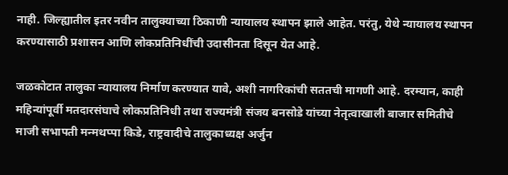नाही. जिल्ह्यातील इतर नवीन तालुक्याच्या ठिकाणी न्यायालय स्थापन झाले आहेत. परंतु, येथे न्यायालय स्थापन करण्यासाठी प्रशासन आणि लोकप्रतिनिधींची उदासीनता दिसून येत आहे.

जळकोटात तालुका न्यायालय निर्माण करण्यात यावे, अशी नागरिकांची सततची मागणी आहे. दरम्यान, काही महिन्यांपूर्वी मतदारसंघाचे लोकप्रतिनिधी तथा राज्यमंत्री संजय बनसोडे यांच्या नेतृत्वाखाली बाजार समितीचे माजी सभापती मन्मथप्पा किडे, राष्ट्रवादीचे तालुकाध्यक्ष अर्जुन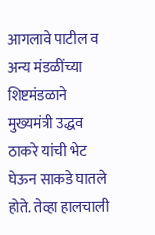आगलावे पाटील व अन्य मंडळींच्या शिष्टमंडळाने मुख्यमंत्री उद्धव ठाकरे यांची भेट घेऊन साकडे घातले होते. तेव्हा हालचाली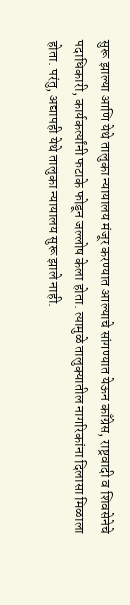सुरू झाल्या आणि येथे तालुका न्यायालय मंजूर करण्यात आल्याचे सांगण्यात येऊन काँग्रेस, राष्ट्रवादी व शिवसेनेचे पदाधिकारी, कार्यकर्त्यांनी फटाके फोडून जल्लोष केला होता. त्यामुळे तालुक्यातील नागरिकांना दिलासा मिळाला होता. परंतु, अद्यापही येथे तालुका न्यायालय सुरू झाले नाही.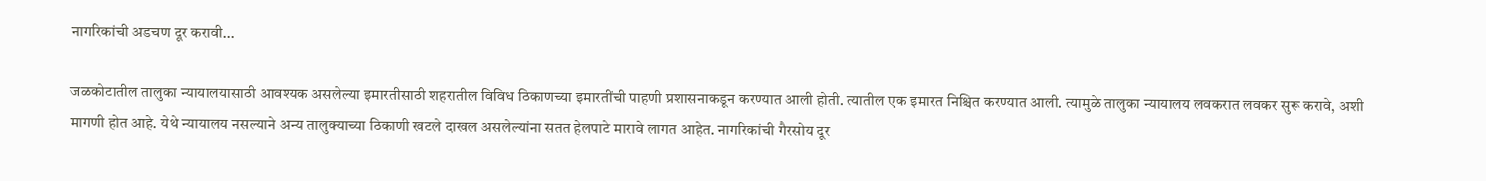नागरिकांची अडचण दूर करावी...

जळकोटातील तालुका न्यायालयासाठी आवश्यक असलेल्या इमारतीसाठी शहरातील विविध ठिकाणच्या इमारतींची पाहणी प्रशासनाकडून करण्यात आली होती. त्यातील एक इमारत निश्चित करण्यात आली. त्यामुळे तालुका न्यायालय लवकरात लवकर सुरू करावे, अशी मागणी होत आहे. येथे न्यायालय नसल्याने अन्य तालुक्याच्या ठिकाणी खटले दाखल असलेल्यांना सतत हेलपाटे मारावे लागत आहेत. नागरिकांची गैरसोय दूर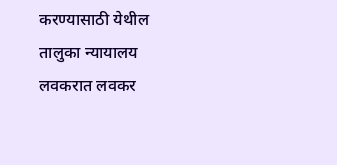करण्यासाठी येथील तालुका न्यायालय लवकरात लवकर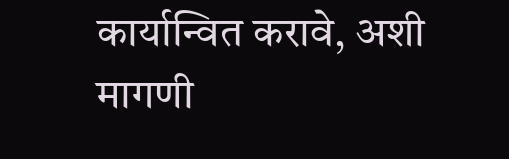कार्यान्वित करावे, अशी मागणी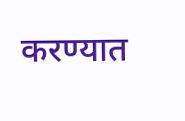करण्यात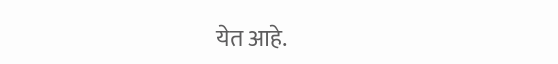येत आहे.